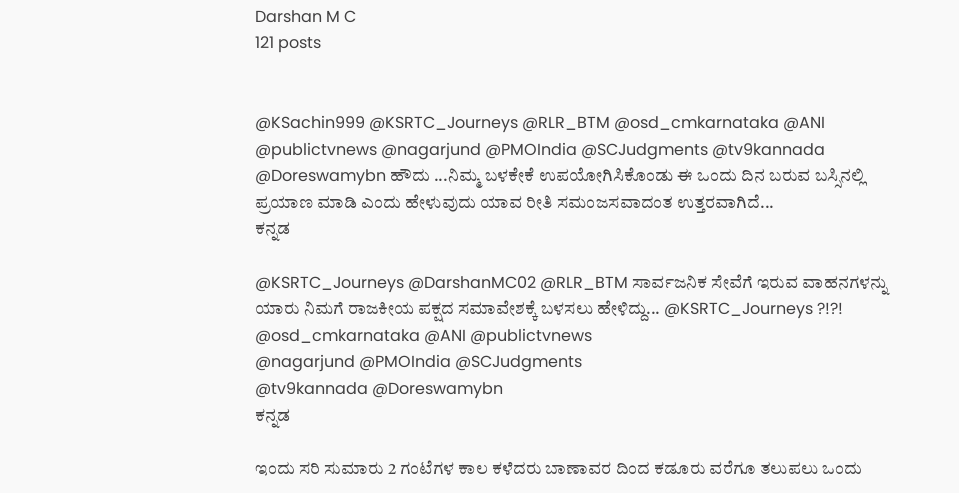Darshan M C
121 posts


@KSachin999 @KSRTC_Journeys @RLR_BTM @osd_cmkarnataka @ANI @publictvnews @nagarjund @PMOIndia @SCJudgments @tv9kannada @Doreswamybn ಹೌದು ...ನಿಮ್ಮ ಬಳಕೇಕೆ ಉಪಯೋಗಿಸಿಕೊಂಡು ಈ ಒಂದು ದಿನ ಬರುವ ಬಸ್ಸಿನಲ್ಲಿ ಪ್ರಯಾಣ ಮಾಡಿ ಎಂದು ಹೇಳುವುದು ಯಾವ ರೀತಿ ಸಮಂಜಸವಾದಂತ ಉತ್ತರವಾಗಿದೆ...
ಕನ್ನಡ

@KSRTC_Journeys @DarshanMC02 @RLR_BTM ಸಾರ್ವಜನಿಕ ಸೇವೆಗೆ ಇರುವ ವಾಹನಗಳನ್ನು ಯಾರು ನಿಮಗೆ ರಾಜಕೀಯ ಪಕ್ಷದ ಸಮಾವೇಶಕ್ಕೆ ಬಳಸಲು ಹೇಳಿದ್ದು... @KSRTC_Journeys ?!?!
@osd_cmkarnataka @ANI @publictvnews
@nagarjund @PMOIndia @SCJudgments
@tv9kannada @Doreswamybn
ಕನ್ನಡ

ಇಂದು ಸರಿ ಸುಮಾರು 2 ಗಂಟೆಗಳ ಕಾಲ ಕಳೆದರು ಬಾಣಾವರ ದಿಂದ ಕಡೂರು ವರೆಗೂ ತಲುಪಲು ಒಂದು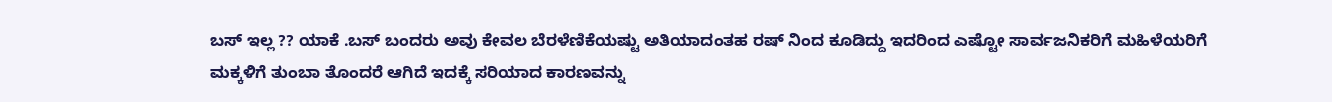ಬಸ್ ಇಲ್ಲ ?? ಯಾಕೆ .ಬಸ್ ಬಂದರು ಅವು ಕೇವಲ ಬೆರಳೆಣಿಕೆಯಷ್ಟು ಅತಿಯಾದಂತಹ ರಷ್ ನಿಂದ ಕೂಡಿದ್ದು ಇದರಿಂದ ಎಷ್ಟೋ ಸಾರ್ವಜನಿಕರಿಗೆ ಮಹಿಳೆಯರಿಗೆ ಮಕ್ಕಳಿಗೆ ತುಂಬಾ ತೊಂದರೆ ಆಗಿದೆ ಇದಕ್ಕೆ ಸರಿಯಾದ ಕಾರಣವನ್ನು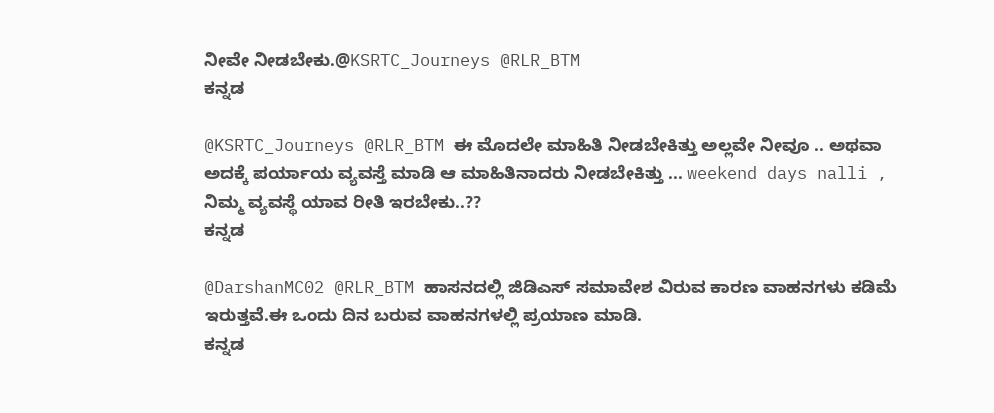ನೀವೇ ನೀಡಬೇಕು.@KSRTC_Journeys @RLR_BTM
ಕನ್ನಡ

@KSRTC_Journeys @RLR_BTM ಈ ಮೊದಲೇ ಮಾಹಿತಿ ನೀಡಬೇಕಿತ್ತು ಅಲ್ಲವೇ ನೀವೂ .. ಅಥವಾ ಅದಕ್ಕೆ ಪರ್ಯಾಯ ವ್ಯವಸ್ತೆ ಮಾಡಿ ಆ ಮಾಹಿತಿನಾದರು ನೀಡಬೇಕಿತ್ತು ... weekend days nalli ,
ನಿಮ್ಮ ವ್ಯವಸ್ಥೆ ಯಾವ ರೀತಿ ಇರಬೇಕು..??
ಕನ್ನಡ

@DarshanMC02 @RLR_BTM ಹಾಸನದಲ್ಲಿ ಜಿಡಿಎಸ್ ಸಮಾವೇಶ ವಿರುವ ಕಾರಣ ವಾಹನಗಳು ಕಡಿಮೆ ಇರುತ್ತವೆ.ಈ ಒಂದು ದಿನ ಬರುವ ವಾಹನಗಳಲ್ಲಿ ಪ್ರಯಾಣ ಮಾಡಿ.
ಕನ್ನಡ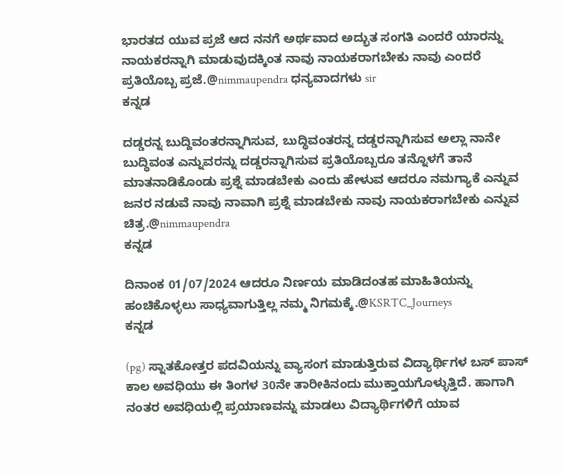ಭಾರತದ ಯುವ ಪ್ರಜೆ ಆದ ನನಗೆ ಅರ್ಥವಾದ ಅದ್ಭುತ ಸಂಗತಿ ಎಂದರೆ ಯಾರನ್ನು ನಾಯಕರನ್ನಾಗಿ ಮಾಡುವುದಕ್ಕಿಂತ ನಾವು ನಾಯಕರಾಗಬೇಕು ನಾವು ಎಂದರೆ ಪ್ರತಿಯೊಬ್ಬ ಪ್ರಜೆ.@nimmaupendra ಧನ್ಯವಾದಗಳು sir
ಕನ್ನಡ

ದಡ್ಡರನ್ನ ಬುದ್ದಿವಂತರನ್ನಾಗಿಸುವ, ಬುದ್ಧಿವಂತರನ್ನ ದಡ್ಡರನ್ನಾಗಿಸುವ ಅಲ್ಲಾ ನಾನೇ ಬುದ್ಧಿವಂತ ಎನ್ನುವರನ್ನು ದಡ್ಡರನ್ನಾಗಿಸುವ ಪ್ರತಿಯೊಬ್ಬರೂ ತನ್ನೊಳಗೆ ತಾನೆ ಮಾತನಾಡಿಕೊಂಡು ಪ್ರಶ್ನೆ ಮಾಡಬೇಕು ಎಂದು ಹೇಳುವ ಆದರೂ ನಮಗ್ಯಾಕೆ ಎನ್ನುವ ಜನರ ನಡುವೆ ನಾವು ನಾವಾಗಿ ಪ್ರಶ್ನೆ ಮಾಡಬೇಕು ನಾವು ನಾಯಕರಾಗಬೇಕು ಎನ್ನುವ ಚಿತ್ರ.@nimmaupendra
ಕನ್ನಡ

ದಿನಾಂಕ 01/07/2024 ಆದರೂ ನಿರ್ಣಯ ಮಾಡಿದಂತಹ ಮಾಹಿತಿಯನ್ನು ಹಂಚಿಕೊಳ್ಳಲು ಸಾಧ್ಯವಾಗುತ್ತಿಲ್ಲ ನಮ್ಮ ನಿಗಮಕ್ಕೆ.@KSRTC_Journeys
ಕನ್ನಡ

(pg) ಸ್ನಾತಕೋತ್ತರ ಪದವಿಯನ್ನು ವ್ಯಾಸಂಗ ಮಾಡುತ್ತಿರುವ ವಿದ್ಯಾರ್ಥಿಗಳ ಬಸ್ ಪಾಸ್ ಕಾಲ ಅವಧಿಯು ಈ ತಿಂಗಳ 30ನೇ ತಾರೀಕಿನಂದು ಮುಕ್ತಾಯಗೊಳ್ಳುತ್ತಿದೆ. ಹಾಗಾಗಿ ನಂತರ ಅವಧಿಯಲ್ಲಿ ಪ್ರಯಾಣವನ್ನು ಮಾಡಲು ವಿದ್ಯಾರ್ಥಿಗಳಿಗೆ ಯಾವ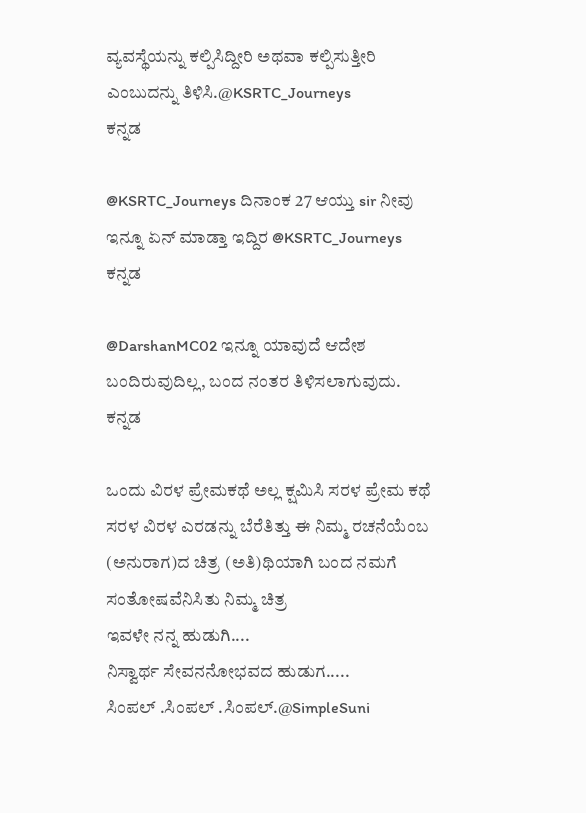ವ್ಯವಸ್ಥೆಯನ್ನು ಕಲ್ಪಿಸಿದ್ದೀರಿ ಅಥವಾ ಕಲ್ಪಿಸುತ್ತೀರಿ ಎಂಬುದನ್ನು ತಿಳಿಸಿ.@KSRTC_Journeys
ಕನ್ನಡ

@KSRTC_Journeys ದಿನಾಂಕ 27 ಆಯ್ತು sir ನೀವು ಇನ್ನೂ ಏನ್ ಮಾಡ್ತಾ ಇದ್ದಿರ @KSRTC_Journeys
ಕನ್ನಡ

@DarshanMC02 ಇನ್ನೂ ಯಾವುದೆ ಆದೇಶ ಬಂದಿರುವುದಿಲ್ಲ, ಬಂದ ನಂತರ ತಿಳಿಸಲಾಗುವುದು.
ಕನ್ನಡ

ಒಂದು ವಿರಳ ಪ್ರೇಮಕಥೆ ಅಲ್ಲ ಕ್ಷಮಿಸಿ ಸರಳ ಪ್ರೇಮ ಕಥೆ ಸರಳ ವಿರಳ ಎರಡನ್ನು ಬೆರೆತಿತ್ತು ಈ ನಿಮ್ಮ ರಚನೆಯೆಂಬ (ಅನುರಾಗ)ದ ಚಿತ್ರ (ಅತಿ)ಥಿಯಾಗಿ ಬಂದ ನಮಗೆ ಸಂತೋಷವೆನಿಸಿತು ನಿಮ್ಮ ಚಿತ್ರ
ಇವಳೇ ನನ್ನ ಹುಡುಗಿ....
ನಿಸ್ವಾರ್ಥ ಸೇವನನೋಭವದ ಹುಡುಗ.....
ಸಿಂಪಲ್ .ಸಿಂಪಲ್ .ಸಿಂಪಲ್.@SimpleSuni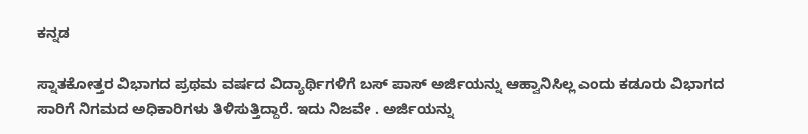ಕನ್ನಡ

ಸ್ನಾತಕೋತ್ತರ ವಿಭಾಗದ ಪ್ರಥಮ ವರ್ಷದ ವಿದ್ಯಾರ್ಥಿಗಳಿಗೆ ಬಸ್ ಪಾಸ್ ಅರ್ಜಿಯನ್ನು ಆಹ್ವಾನಿಸಿಲ್ಲ ಎಂದು ಕಡೂರು ವಿಭಾಗದ ಸಾರಿಗೆ ನಿಗಮದ ಅಧಿಕಾರಿಗಳು ತಿಳಿಸುತ್ತಿದ್ದಾರೆ. ಇದು ನಿಜವೇ . ಅರ್ಜಿಯನ್ನು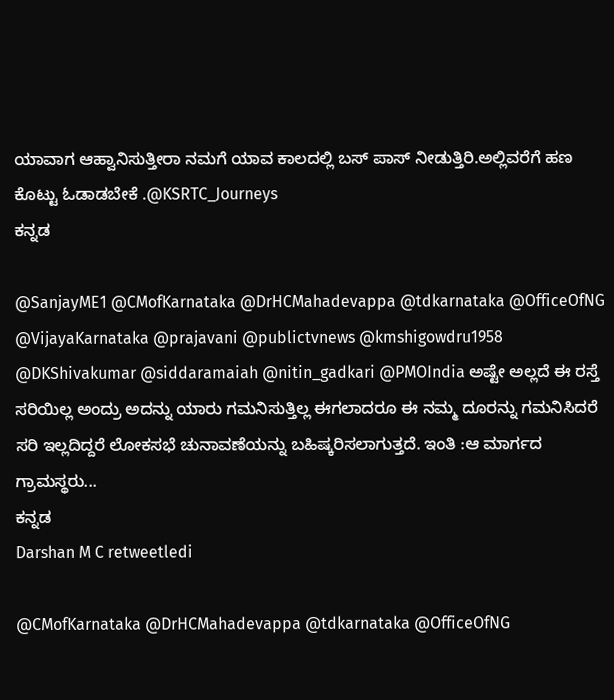ಯಾವಾಗ ಆಹ್ವಾನಿಸುತ್ತೀರಾ ನಮಗೆ ಯಾವ ಕಾಲದಲ್ಲಿ ಬಸ್ ಪಾಸ್ ನೀಡುತ್ತಿರಿ.ಅಲ್ಲಿವರೆಗೆ ಹಣ ಕೊಟ್ಟು ಓಡಾಡಬೇಕೆ .@KSRTC_Journeys
ಕನ್ನಡ

@SanjayME1 @CMofKarnataka @DrHCMahadevappa @tdkarnataka @OfficeOfNG @VijayaKarnataka @prajavani @publictvnews @kmshigowdru1958 @DKShivakumar @siddaramaiah @nitin_gadkari @PMOIndia ಅಷ್ಟೇ ಅಲ್ಲದೆ ಈ ರಸ್ತೆ ಸರಿಯಿಲ್ಲ ಅಂದ್ರು ಅದನ್ನು ಯಾರು ಗಮನಿಸುತ್ತಿಲ್ಲ ಈಗಲಾದರೂ ಈ ನಮ್ಮ ದೂರನ್ನು ಗಮನಿಸಿದರೆ ಸರಿ ಇಲ್ಲದಿದ್ದರೆ ಲೋಕಸಭೆ ಚುನಾವಣೆಯನ್ನು ಬಹಿಷ್ಕರಿಸಲಾಗುತ್ತದೆ. ಇಂತಿ :ಆ ಮಾರ್ಗದ ಗ್ರಾಮಸ್ಥರು...
ಕನ್ನಡ
Darshan M C retweetledi

@CMofKarnataka @DrHCMahadevappa @tdkarnataka @OfficeOfNG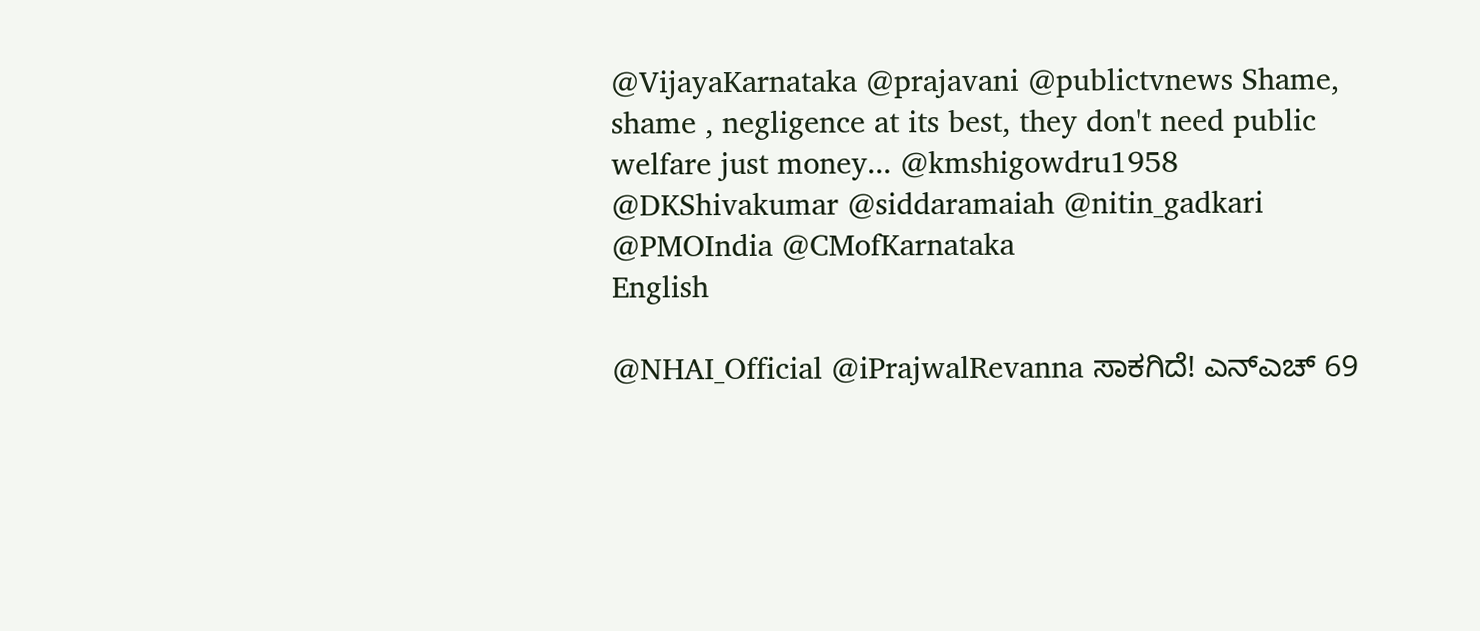@VijayaKarnataka @prajavani @publictvnews Shame, shame , negligence at its best, they don't need public welfare just money... @kmshigowdru1958 @DKShivakumar @siddaramaiah @nitin_gadkari @PMOIndia @CMofKarnataka
English

@NHAI_Official @iPrajwalRevanna ಸಾಕಗಿದೆ! ಎನ್ಎಚ್ 69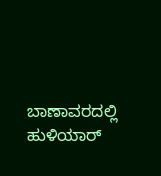ಬಾಣಾವರದಲ್ಲಿ ಹುಳಿಯಾರ್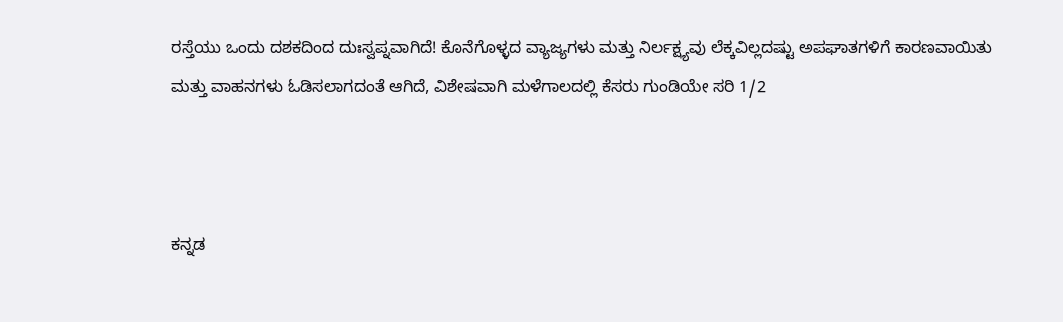ರಸ್ತೆಯು ಒಂದು ದಶಕದಿಂದ ದುಃಸ್ವಪ್ನವಾಗಿದೆ! ಕೊನೆಗೊಳ್ಳದ ವ್ಯಾಜ್ಯಗಳು ಮತ್ತು ನಿರ್ಲಕ್ಷ್ಯವು ಲೆಕ್ಕವಿಲ್ಲದಷ್ಟು ಅಪಘಾತಗಳಿಗೆ ಕಾರಣವಾಯಿತು ಮತ್ತು ವಾಹನಗಳು ಓಡಿಸಲಾಗದಂತೆ ಆಗಿದೆ, ವಿಶೇಷವಾಗಿ ಮಳೆಗಾಲದಲ್ಲಿ ಕೆಸರು ಗುಂಡಿಯೇ ಸರಿ 1/2



ಕನ್ನಡ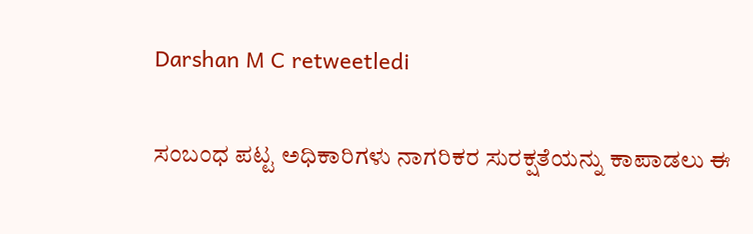Darshan M C retweetledi

ಸಂಬಂಧ ಪಟ್ಟ ಅಧಿಕಾರಿಗಳು ನಾಗರಿಕರ ಸುರಕ್ಷತೆಯನ್ನು ಕಾಪಾಡಲು ಈ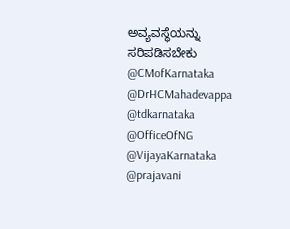ಅವ್ಯವಸ್ಥೆಯನ್ನು ಸರಿಪಡಿಸಬೇಕು @CMofKarnataka @DrHCMahadevappa @tdkarnataka @OfficeOfNG @VijayaKarnataka @prajavani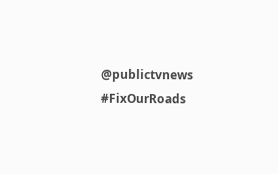@publictvnews #FixOurRoads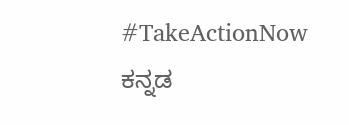#TakeActionNow
ಕನ್ನಡ